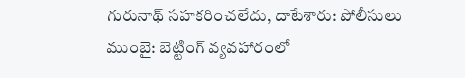గురునాథ్ సహకరించలేదు, దాటేశారు: పోలీసులు
ముంబై: బెట్టింగ్ వ్యవహారంలో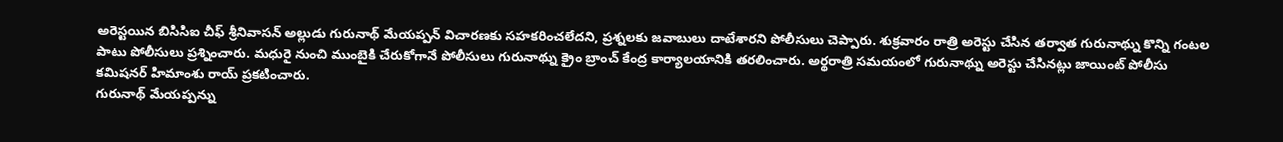అరెస్టయిన బిసిసిఐ చీఫ్ శ్రీనివాసన్ అల్లుడు గురునాథ్ మేయప్పన్ విచారణకు సహకరించలేదని, ప్రశ్నలకు జవాబులు దాటేశారని పోలీసులు చెప్పారు. శుక్రవారం రాత్రి అరెస్టు చేసిన తర్వాత గురునాథ్ను కొన్ని గంటల పాటు పోలీసులు ప్రశ్నించారు. మధురై నుంచి ముంబైకి చేరుకోగానే పోలీసులు గురునాథ్ను క్రైం బ్రాంచ్ కేంద్ర కార్యాలయానికి తరలించారు. అర్థరాత్రి సమయంలో గురునాథ్ను అరెస్టు చేసినట్లు జాయింట్ పోలీసు కమిషనర్ హిమాంశు రాయ్ ప్రకటించారు.
గురునాథ్ మేయప్పన్ను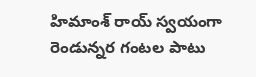హిమాంశ్ రాయ్ స్వయంగా రెండున్నర గంటల పాటు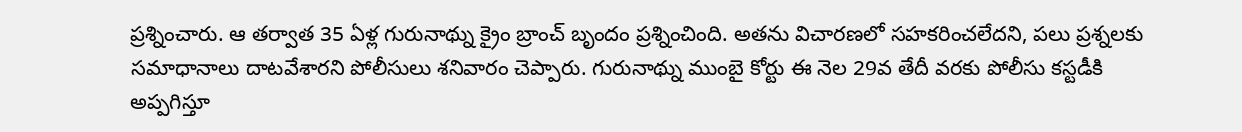ప్రశ్నించారు. ఆ తర్వాత 35 ఏళ్ల గురునాథ్ను క్రైం బ్రాంచ్ బృందం ప్రశ్నించింది. అతను విచారణలో సహకరించలేదని, పలు ప్రశ్నలకు సమాధానాలు దాటవేశారని పోలీసులు శనివారం చెప్పారు. గురునాథ్ను ముంబై కోర్టు ఈ నెల 29వ తేదీ వరకు పోలీసు కస్టడీకి అప్పగిస్తూ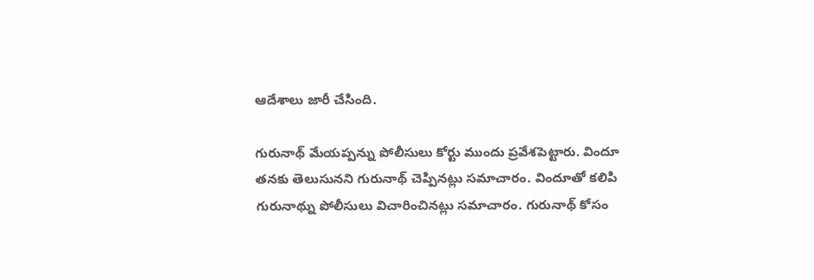ఆదేశాలు జారీ చేసింది.

గురునాథ్ మేయప్పన్ను పోలీసులు కోర్టు ముందు ప్రవేశపెట్టారు. విందూ తనకు తెలుసునని గురునాథ్ చెప్పినట్లు సమాచారం. విందూతో కలిపి గురునాథ్ను పోలీసులు విచారించినట్లు సమాచారం. గురునాథ్ కోసం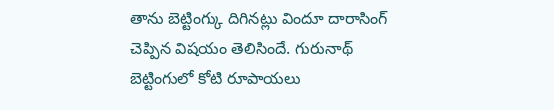తాను బెట్టింగ్కు దిగినట్లు విందూ దారాసింగ్ చెప్పిన విషయం తెలిసిందే. గురునాథ్ బెట్టింగులో కోటి రూపాయలు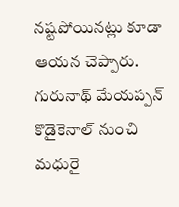నష్టపోయినట్లు కూడా ఆయన చెప్పారు.
గురునాథ్ మేయప్పన్ కొడైకెనాల్ నుంచి మధురై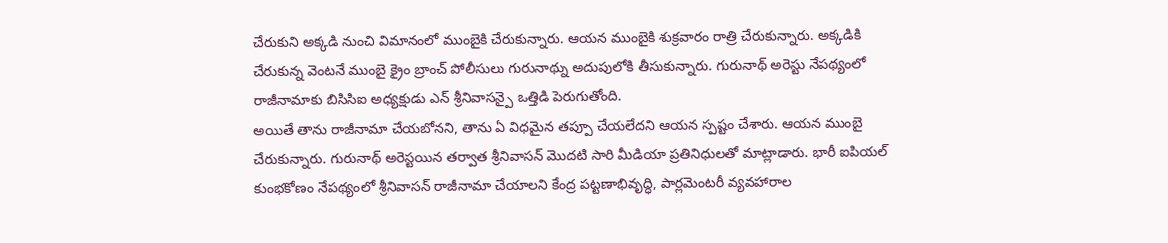చేరుకుని అక్కడి నుంచి విమానంలో ముంబైకి చేరుకున్నారు. ఆయన ముంబైకి శుక్రవారం రాత్రి చేరుకున్నారు. అక్కడికి చేరుకున్న వెంటనే ముంబై క్రైం బ్రాంచ్ పోలీసులు గురునాథ్ను అదుపులోకి తీసుకున్నారు. గురునాథ్ అరెస్టు నేపథ్యంలో రాజీనామాకు బిసిసిఐ అధ్యక్షుడు ఎన్ శ్రీనివాసన్పై ఒత్తిడి పెరుగుతోంది.
అయితే తాను రాజీనామా చేయబోనని, తాను ఏ విధమైన తప్పూ చేయలేదని ఆయన స్పష్టం చేశారు. ఆయన ముంబై చేరుకున్నారు. గురునాథ్ అరెస్టయిన తర్వాత శ్రీనివాసన్ మొదటి సారి మీడియా ప్రతినిధులతో మాట్లాడారు. భారీ ఐపియల్ కుంభకోణం నేపథ్యంలో శ్రీనివాసన్ రాజీనామా చేయాలని కేంద్ర పట్టణాభివృద్ధి, పార్లమెంటరీ వ్యవహారాల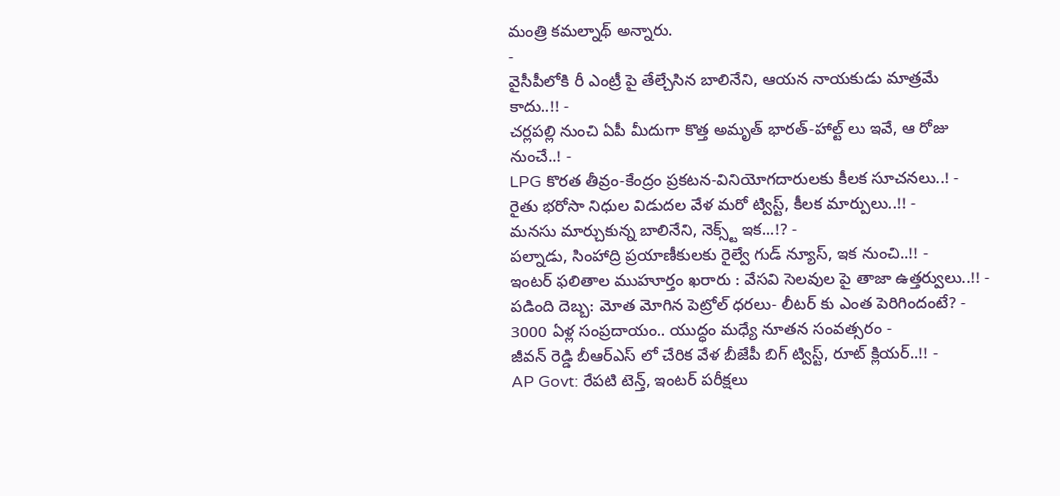మంత్రి కమల్నాథ్ అన్నారు.
-
వైసీపీలోకి రీ ఎంట్రీ పై తేల్చేసిన బాలినేని, ఆయన నాయకుడు మాత్రమే కాదు..!! -
చర్లపల్లి నుంచి ఏపీ మీదుగా కొత్త అమృత్ భారత్-హాల్ట్ లు ఇవే, ఆ రోజు నుంచే..! -
LPG కొరత తీవ్రం-కేంద్రం ప్రకటన-వినియోగదారులకు కీలక సూచనలు..! -
రైతు భరోసా నిధుల విడుదల వేళ మరో ట్విస్ట్, కీలక మార్పులు..!! -
మనసు మార్చుకున్న బాలినేని, నెక్స్ట్ ఇక...!? -
పల్నాడు, సింహాద్రి ప్రయాణీకులకు రైల్వే గుడ్ న్యూస్, ఇక నుంచి..!! -
ఇంటర్ ఫలితాల ముహూర్తం ఖరారు : వేసవి సెలవుల పై తాజా ఉత్తర్వులు..!! -
పడింది దెబ్బ: మోత మోగిన పెట్రోల్ ధరలు- లీటర్ కు ఎంత పెరిగిందంటే? -
3000 ఏళ్ల సంప్రదాయం.. యుద్ధం మధ్యే నూతన సంవత్సరం -
జీవన్ రెడ్డి బీఆర్ఎస్ లో చేరిక వేళ బీజేపీ బిగ్ ట్విస్ట్, రూట్ క్లియర్..!! -
AP Govt: రేపటి టెన్త్, ఇంటర్ పరీక్షలు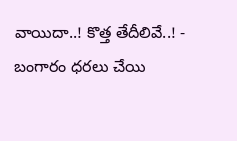వాయిదా..! కొత్త తేదీలివే..! -
బంగారం ధరలు చేయి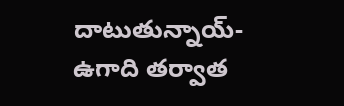దాటుతున్నాయ్- ఉగాది తర్వాత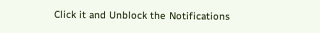Click it and Unblock the Notifications